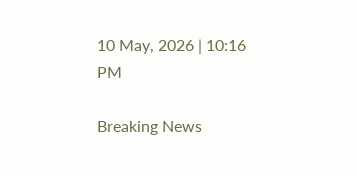10 May, 2026 | 10:16 PM

Breaking News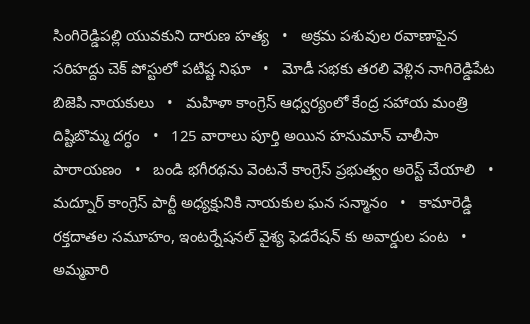సింగిరెడ్డిపల్లి యువకుని దారుణ హత్య   •   అక్రమ పశువుల రవాణాపైన సరిహద్దు చెక్ పోస్టులో పటిష్ట నిఘా   •   మోడీ సభకు తరలి వెళ్లిన నాగిరెడ్డిపేట బిజెపి నాయకులు   •   మహిళా కాంగ్రెస్ ఆధ్వర్యంలో కేంద్ర సహాయ మంత్రి దిష్టిబొమ్మ దగ్ధం   •   125 వారాలు పూర్తి అయిన హనుమాన్ చాలీసా పారాయణం   •   బండి భగీరథను వెంటనే కాంగ్రెస్ ప్రభుత్వం అరెస్ట్ చేయాలి   •   మద్నూర్ కాంగ్రెస్ పార్టీ అధ్యక్షునికి నాయకుల ఘన సన్మానం   •   కామారెడ్డి రక్తదాతల సమూహం, ఇంటర్నేషనల్ వైశ్య ఫెడరేషన్ కు అవార్డుల పంట   •   అమ్మవారి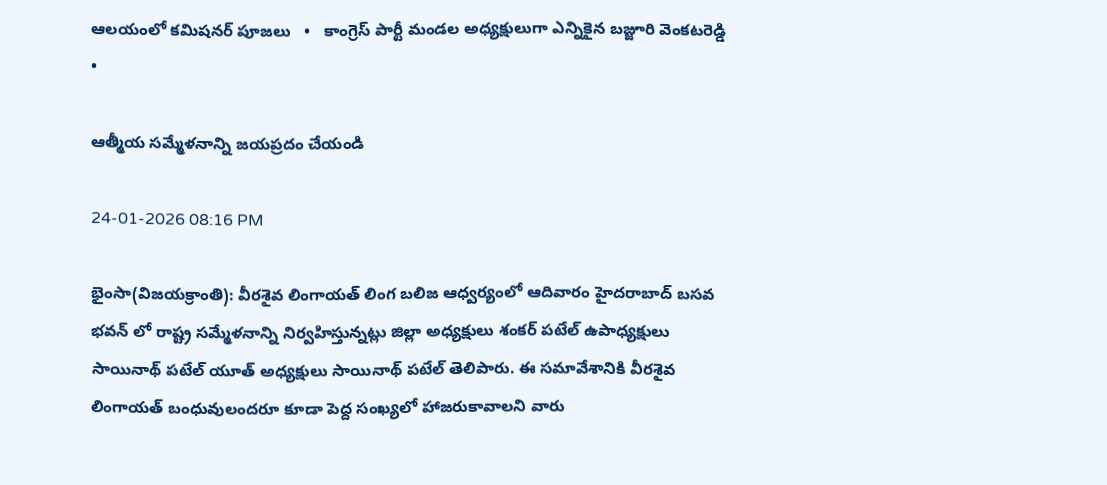ఆలయంలో కమిషనర్ పూజలు   •   కాంగ్రెస్ పార్టీ మండల అధ్యక్షులుగా ఎన్నికైన బజ్జూరి వెంకటరెడ్డి   •

ఆత్మీయ సమ్మేళనాన్ని జయప్రదం చేయండి

24-01-2026 08:16 PM

భైంసా(విజయక్రాంతి): వీరశైవ లింగాయత్ లింగ బలిజ ఆధ్వర్యంలో ఆదివారం హైదరాబాద్ బసవ భవన్ లో రాష్ట్ర సమ్మేళనాన్ని నిర్వహిస్తున్నట్లు జిల్లా అధ్యక్షులు శంకర్ పటేల్ ఉపాధ్యక్షులు సాయినాథ్ పటేల్ యూత్ అధ్యక్షులు సాయినాథ్ పటేల్ తెలిపారు. ఈ సమావేశానికి వీరశైవ లింగాయత్ బంధువులందరూ కూడా పెద్ద సంఖ్యలో హాజరుకావాలని వారు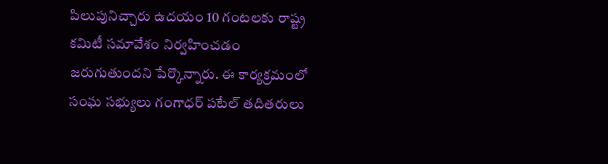పిలుపునిచ్చారు ఉదయం 10 గంటలకు రాష్ట్ర కమిటీ సమావేశం నిర్వహించడం జరుగుతుందని పేర్కొన్నారు. ఈ కార్యక్రమంలో సంఘ సభ్యులు గంగాధర్ పటేల్ తదితరులు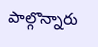పాల్గొన్నారు